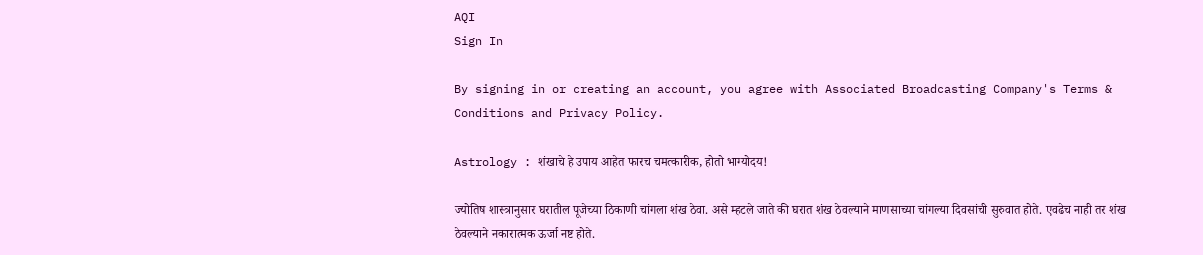AQI
Sign In

By signing in or creating an account, you agree with Associated Broadcasting Company's Terms & Conditions and Privacy Policy.

Astrology : शंखाचे हे उपाय आहेत फारच चमत्कारीक, होतो भाग्योदय!

ज्योतिष शास्त्रानुसार घरातील पूजेच्या ठिकाणी चांगला शंख ठेवा. असे म्हटले जाते की घरात शंख ठेवल्याने माणसाच्या चांगल्या दिवसांची सुरुवात होते. एवढेच नाही तर शंख ठेवल्याने नकारात्मक ऊर्जा नष्ट होते.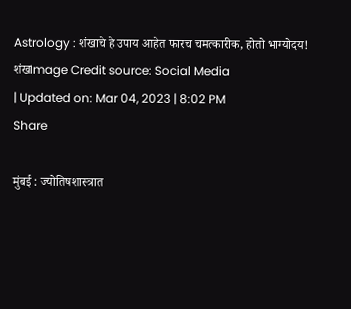Astrology : शंखाचे हे उपाय आहेत फारच चमत्कारीक, होतो भाग्योदय!
शंखImage Credit source: Social Media
| Updated on: Mar 04, 2023 | 8:02 PM
Share

मुंबई : ज्योतिषशास्त्रात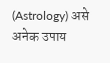(Astrology) असे अनेक उपाय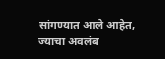सांगण्यात आले आहेत, ज्याचा अवलंब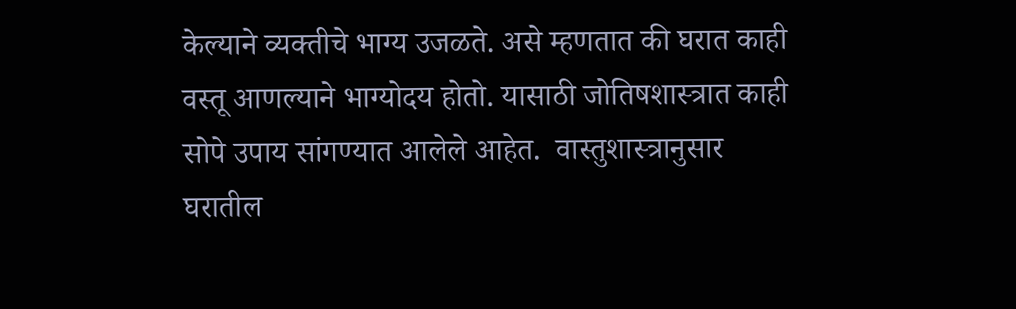केल्याने व्यक्तीचे भाग्य उजळते. असे म्हणतात की घरात काही वस्तू आणल्याने भाग्योदय होतो. यासाठी जोतिषशास्त्रात काही सोपे उपाय सांगण्यात आलेले आहेत.  वास्तुशास्त्रानुसार घरातील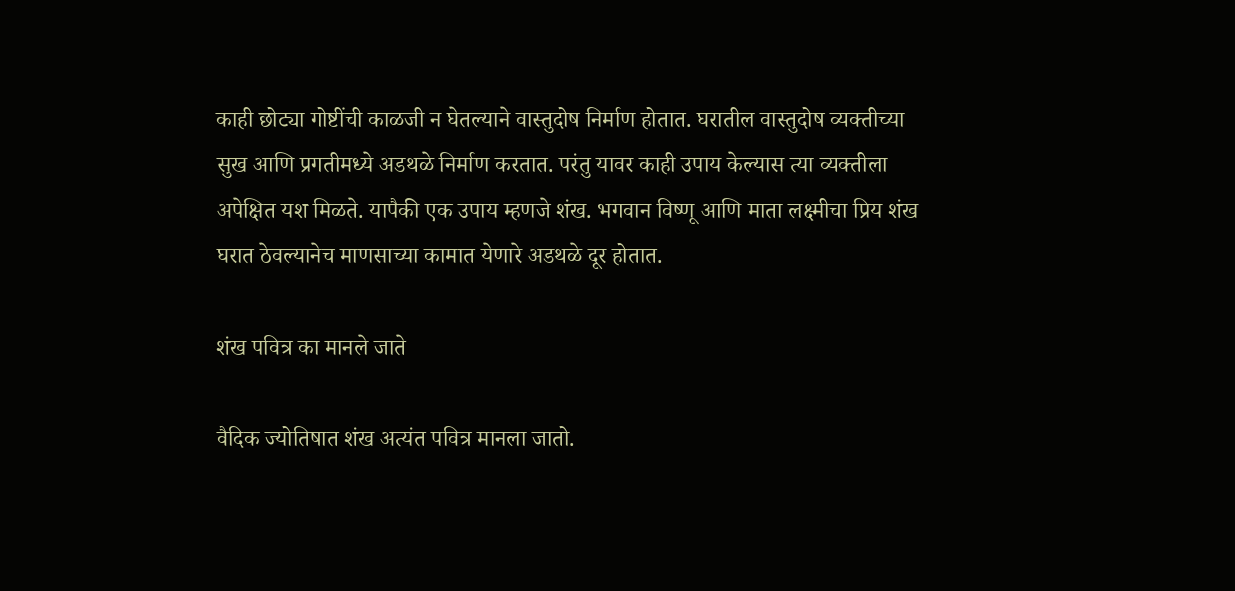काही छोट्या गोष्टींची काळजी न घेतल्याने वास्तुदोष निर्माण होतात. घरातील वास्तुदोष व्यक्तीच्या सुख आणि प्रगतीमध्ये अडथळे निर्माण करतात. परंतु यावर काही उपाय केल्यास त्या व्यक्तीला अपेक्षित यश मिळते. यापैकी एक उपाय म्हणजे शंख. भगवान विष्णू आणि माता लक्ष्मीचा प्रिय शंख घरात ठेवल्यानेच माणसाच्या कामात येणारे अडथळे दूर होतात.

शंख पवित्र का मानले जाते

वैदिक ज्योतिषात शंख अत्यंत पवित्र मानला जातो.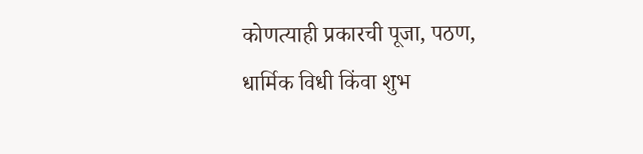कोणत्याही प्रकारची पूजा, पठण, धार्मिक विधी किंवा शुभ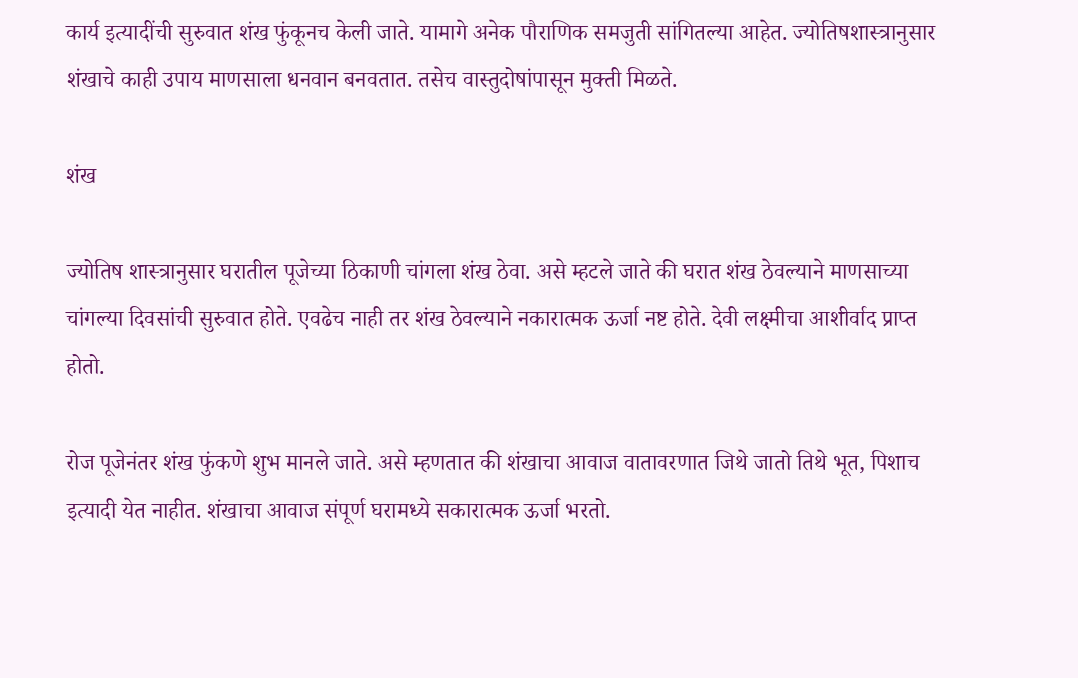कार्य इत्यादींची सुरुवात शंख फुंकूनच केली जाते. यामागे अनेक पौराणिक समजुती सांगितल्या आहेत. ज्योतिषशास्त्रानुसार शंखाचे काही उपाय माणसाला धनवान बनवतात. तसेच वास्तुदोषांपासून मुक्ती मिळते.

शंख

ज्योतिष शास्त्रानुसार घरातील पूजेच्या ठिकाणी चांगला शंख ठेवा. असे म्हटले जाते की घरात शंख ठेवल्याने माणसाच्या चांगल्या दिवसांची सुरुवात होते. एवढेच नाही तर शंख ठेवल्याने नकारात्मक ऊर्जा नष्ट होते. देवी लक्ष्मीचा आशीर्वाद प्राप्त होतो.

रोज पूजेनंतर शंख फुंकणे शुभ मानले जाते. असे म्हणतात की शंखाचा आवाज वातावरणात जिथे जातो तिथे भूत, पिशाच इत्यादी येत नाहीत. शंखाचा आवाज संपूर्ण घरामध्ये सकारात्मक ऊर्जा भरतो.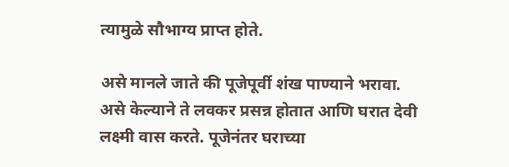त्यामुळे सौभाग्य प्राप्त होते.

असे मानले जाते की पूजेपूर्वी शंख पाण्याने भरावा. असे केल्याने ते लवकर प्रसन्न होतात आणि घरात देवी लक्ष्मी वास करते. पूजेनंतर घराच्या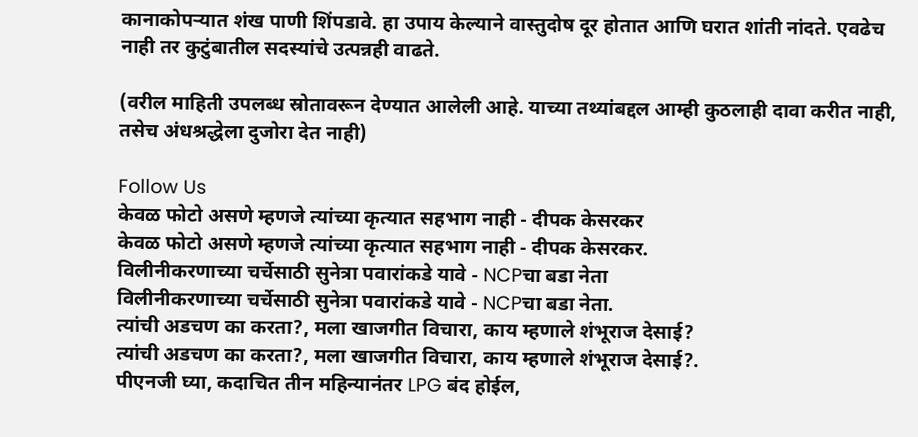कानाकोपऱ्यात शंख पाणी शिंपडावे. हा उपाय केल्याने वास्तुदोष दूर होतात आणि घरात शांती नांदते. एवढेच नाही तर कुटुंबातील सदस्यांचे उत्पन्नही वाढते.

(वरील माहिती उपलब्ध स्रोतावरून देण्यात आलेली आहे. याच्या तथ्यांबद्दल आम्ही कुठलाही दावा करीत नाही, तसेच अंधश्रद्धेला दुजोरा देत नाही)

Follow Us
केवळ फोटो असणे म्हणजे त्यांच्या कृत्यात सहभाग नाही - दीपक केसरकर
केवळ फोटो असणे म्हणजे त्यांच्या कृत्यात सहभाग नाही - दीपक केसरकर.
विलीनीकरणाच्या चर्चेसाठी सुनेत्रा पवारांकडे यावे - NCPचा बडा नेता
विलीनीकरणाच्या चर्चेसाठी सुनेत्रा पवारांकडे यावे - NCPचा बडा नेता.
त्यांची अडचण का करता?, मला खाजगीत विचारा, काय म्हणाले शंभूराज देसाई?
त्यांची अडचण का करता?, मला खाजगीत विचारा, काय म्हणाले शंभूराज देसाई?.
पीएनजी घ्या, कदाचित तीन महिन्यानंतर LPG बंद होईल,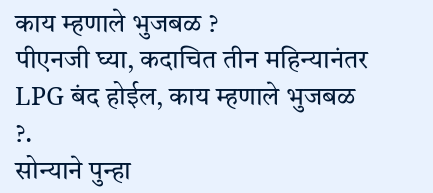काय म्हणाले भुजबळ ?
पीएनजी घ्या, कदाचित तीन महिन्यानंतर LPG बंद होईल, काय म्हणाले भुजबळ ?.
सोन्याने पुन्हा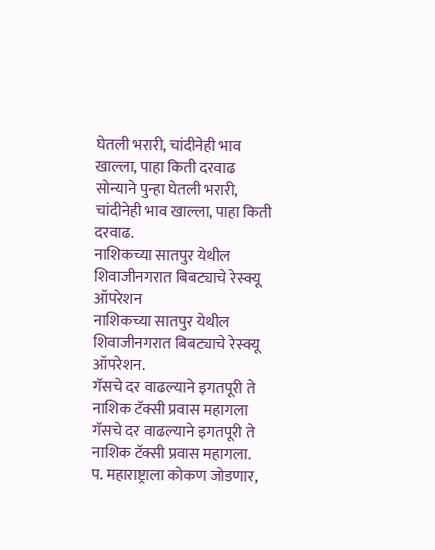घेतली भरारी, चांदीनेही भाव खाल्ला, पाहा किती दरवाढ
सोन्याने पुन्हा घेतली भरारी, चांदीनेही भाव खाल्ला, पाहा किती दरवाढ.
नाशिकच्या सातपुर येथील शिवाजीनगरात बिबट्याचे रेस्क्यू ऑपरेशन
नाशिकच्या सातपुर येथील शिवाजीनगरात बिबट्याचे रेस्क्यू ऑपरेशन.
गॅसचे दर वाढल्याने इगतपूरी ते नाशिक टॅक्सी प्रवास महागला
गॅसचे दर वाढल्याने इगतपूरी ते नाशिक टॅक्सी प्रवास महागला.
प. महाराष्ट्राला कोकण जोडणार,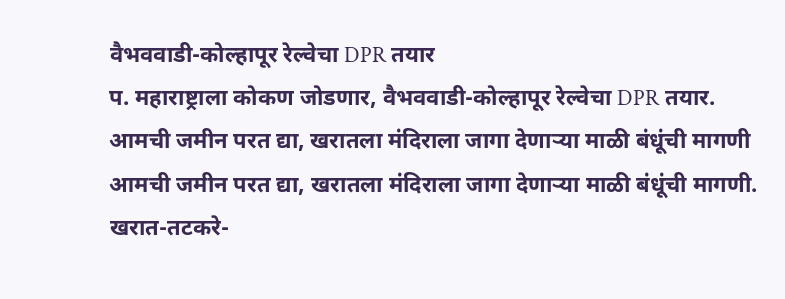वैभववाडी-कोल्हापूर रेल्वेचा DPR तयार
प. महाराष्ट्राला कोकण जोडणार, वैभववाडी-कोल्हापूर रेल्वेचा DPR तयार.
आमची जमीन परत द्या, खरातला मंदिराला जागा देणाऱ्या माळी बंधूंची मागणी
आमची जमीन परत द्या, खरातला मंदिराला जागा देणाऱ्या माळी बंधूंची मागणी.
खरात-तटकरे-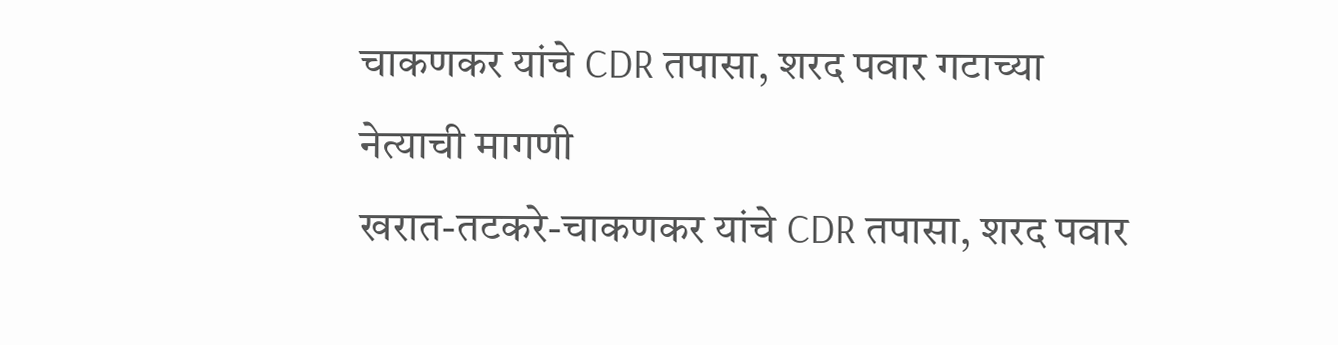चाकणकर यांचे CDR तपासा, शरद पवार गटाच्या नेत्याची मागणी
खरात-तटकरे-चाकणकर यांचे CDR तपासा, शरद पवार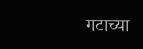गटाच्या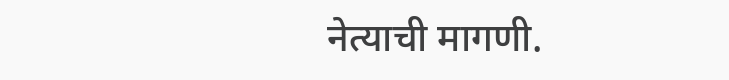नेत्याची मागणी.